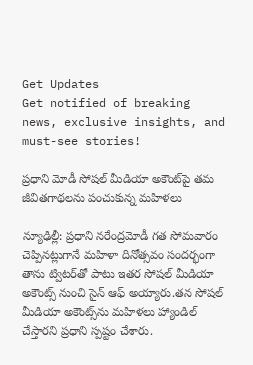Get Updates
Get notified of breaking news, exclusive insights, and must-see stories!

ప్రధాని మోడీ సోషల్ మీడియా అకౌంట్‌పై తమ జీవితగాథలను పంచుకున్న మహిళలు

న్యూఢిల్లీ: ప్రధాని నరేంద్రమోడీ గత సోమవారం చెప్పినట్లుగానే మహిళా దినోత్సవం సందర్భంగా తాను ట్విటర్‌తో పాటు ఇతర సోషల్ మీడియా అకౌంట్స్‌ నుంచి సైన్ ఆఫ్ అయ్యారు.తన సోషల్ మీడియా అకౌంట్స్‌ను మహిళలు హ్యాండిల్ చేస్తారని ప్రధాని స్పష్టం చేశారు.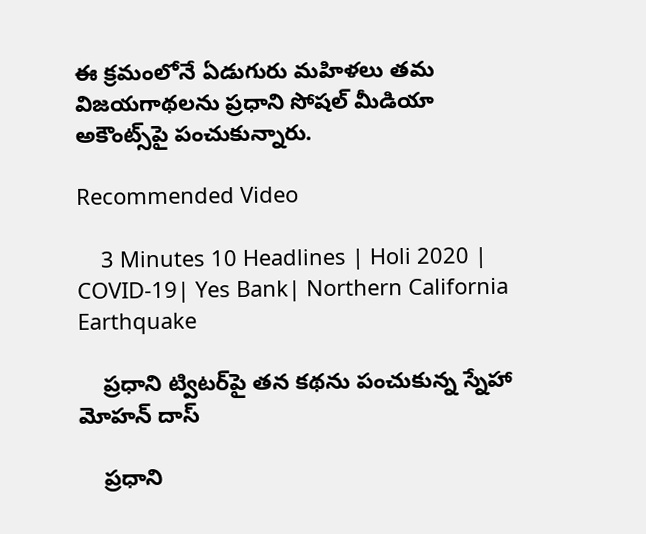ఈ క్రమంలోనే ఏడుగురు మహిళలు తమ విజయగాథలను ప్రధాని సోషల్ మీడియా అకౌంట్స్‌పై పంచుకున్నారు.

Recommended Video

    3 Minutes 10 Headlines | Holi 2020 | COVID-19| Yes Bank| Northern California Earthquake

    ప్రధాని ట్విటర్‌పై తన కథను పంచుకున్న స్నేహా మోహన్ దాస్

    ప్రధాని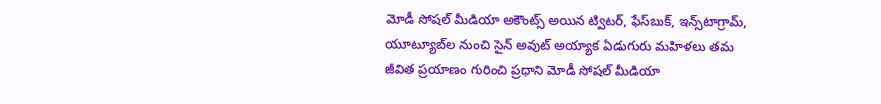మోడీ సోషల్ మీడియా అకౌంట్స్ అయిన ట్విటర్, ఫేస్‌బుక్, ఇన్స్‌టాగ్రామ్, యూట్యూబ్‌ల నుంచి సైన్ అవుట్ అయ్యాక ఏడుగురు మహిళలు తమ జీవిత ప్రయాణం గురించి ప్రధాని మోడీ సోషల్ మీడియా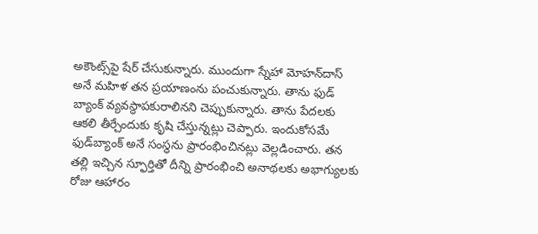అకౌంట్స్‌పై షేర్ చేసుకున్నారు. ముందుగా స్నేహా మోహన్‌దాస్ అనే మహిళ తన ప్రయాణంను పంచుకున్నారు. తాను ఫుడ్ బ్యాంక్ వ్యవస్థాపకురాలినని చెప్పుకున్నారు. తాను పేదలకు ఆకలి తీర్చేందుకు కృషి చేస్తున్నట్లు చెప్పారు. ఇందుకోసమే ఫుడ్‌బ్యాంక్ అనే సంస్థను ప్రారంభించినట్లు వెల్లడించారు. తన తల్లి ఇచ్చిన స్ఫూర్తితో దీన్ని ప్రారంభించి అనాథలకు అభాగ్యులకు రోజు ఆహారం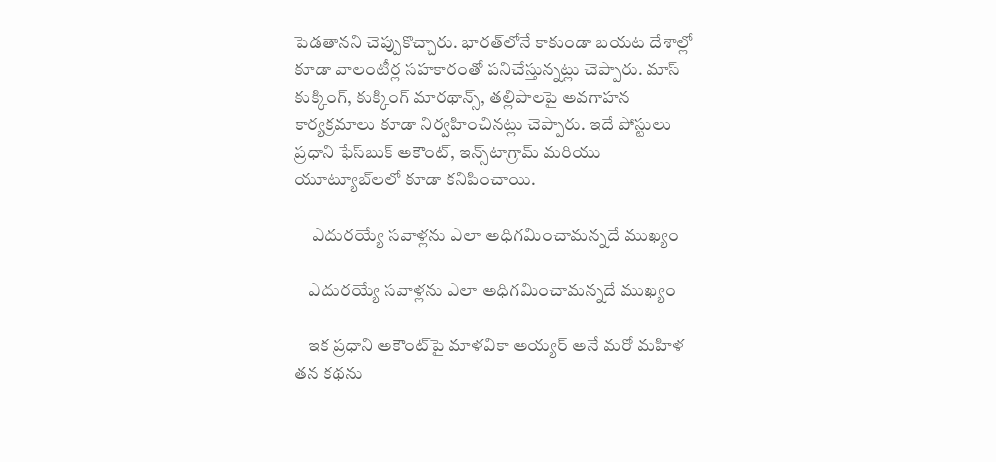పెడతానని చెప్పుకొచ్చారు. భారత్‌లోనే కాకుండా బయట దేశాల్లో కూడా వాలంటీర్ల సహకారంతో పనిచేస్తున్నట్లు చెప్పారు. మాస్ కుక్కింగ్, కుక్కింగ్ మారథాన్స్, తల్లిపాలపై అవగాహన కార్యక్రమాలు కూడా నిర్వహించినట్లు చెప్పారు. ఇదే పోస్టులు ప్రధాని ఫేస్‌బుక్ అకౌంట్, ఇన్స్‌టాగ్రామ్ మరియు యూట్యూబ్‌లలో కూడా కనిపించాయి.

     ఎదురయ్యే సవాళ్లను ఎలా అధిగమించామన్నదే ముఖ్యం

    ఎదురయ్యే సవాళ్లను ఎలా అధిగమించామన్నదే ముఖ్యం

    ఇక ప్రధాని అకౌంట్‌పై మాళవికా అయ్యర్ అనే మరో మహిళ తన కథను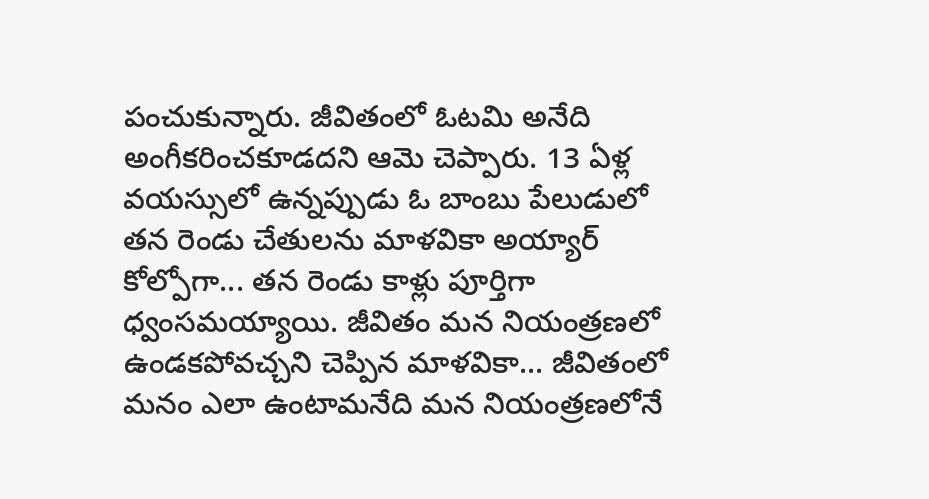పంచుకున్నారు. జీవితంలో ఓటమి అనేది అంగీకరించకూడదని ఆమె చెప్పారు. 13 ఏళ్ల వయస్సులో ఉన్నప్పుడు ఓ బాంబు పేలుడులో తన రెండు చేతులను మాళవికా అయ్యార్ కోల్పోగా... తన రెండు కాళ్లు పూర్తిగా ధ్వంసమయ్యాయి. జీవితం మన నియంత్రణలో ఉండకపోవచ్చని చెప్పిన మాళవికా... జీవితంలో మనం ఎలా ఉంటామనేది మన నియంత్రణలోనే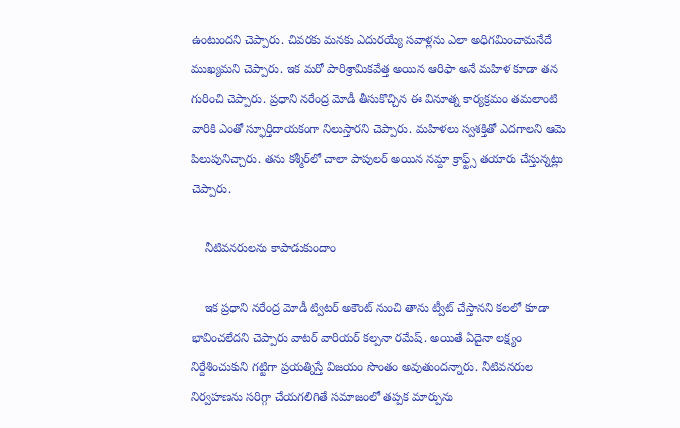ఉంటుందని చెప్పారు. చివరకు మనకు ఎదురయ్యే సవాళ్లను ఎలా అధిగమించామనేదే ముఖ్యమని చెప్పారు. ఇక మరో పారిశ్రామికవేత్త అయిన ఆరిఫా అనే మహిళ కూడా తన గురించి చెప్పారు. ప్రధాని నరేంద్ర మోడీ తీసుకొచ్చిన ఈ వినూత్న కార్యక్రమం తమలాంటి వారికి ఎంతో స్ఫూర్తిదాయకంగా నిలుస్తారని చెప్పారు. మహిళలు స్వశక్తితో ఎదగాలని ఆమె పిలుపునిచ్చారు. తను కశ్మీర్‌లో చాలా పాపులర్ అయిన నమ్దా క్రాఫ్ట్స్ తయారు చేస్తున్నట్లు చెప్పారు.

    నీటివనరులను కాపాడుకుందాం

    ఇక ప్రధాని నరేంద్ర మోడీ ట్విటర్ అకౌంట్ నుంచి తాను ట్వీట్ చేస్తానని కలలో కూడా భావించలేదని చెప్పారు వాటర్ వారియర్ కల్పనా రమేష్. అయితే ఏదైనా లక్ష్యం నిర్దేశించుకుని గట్టిగా ప్రయత్నిస్తే విజయం సొంతం అవుతుందన్నారు. నీటివనరుల నిర్వహణను సరిగ్గా చేయగలిగితే సమాజంలో తప్పక మార్పును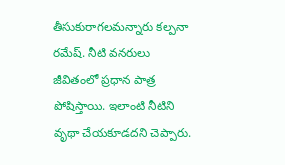తీసుకురాగలమన్నారు కల్పనా రమేష్. నీటి వనరులు జీవితంలో ప్రధాన పాత్ర పోషిస్తాయి. ఇలాంటి నీటిని వృథా చేయకూడదని చెప్పారు.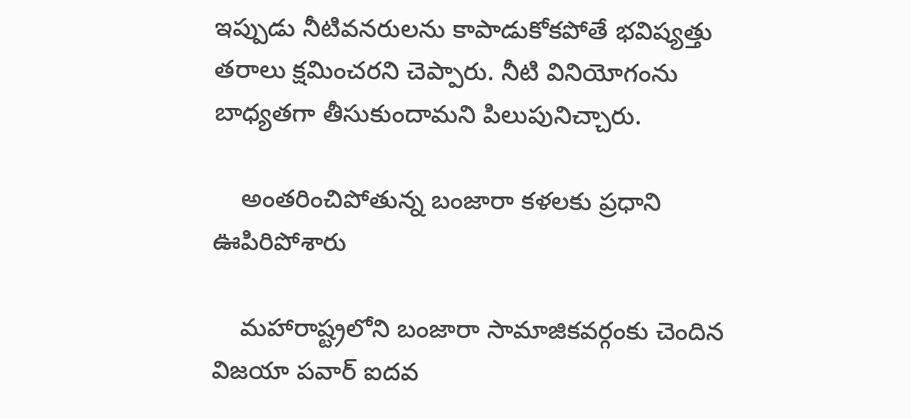ఇప్పుడు నీటివనరులను కాపాడుకోకపోతే భవిష్యత్తు తరాలు క్షమించరని చెప్పారు. నీటి వినియోగంను బాధ్యతగా తీసుకుందామని పిలుపునిచ్చారు.

    అంతరించిపోతున్న బంజారా కళలకు ప్రధాని ఊపిరిపోశారు

    మహారాష్ట్రలోని బంజారా సామాజికవర్గంకు చెందిన విజయా పవార్ ఐదవ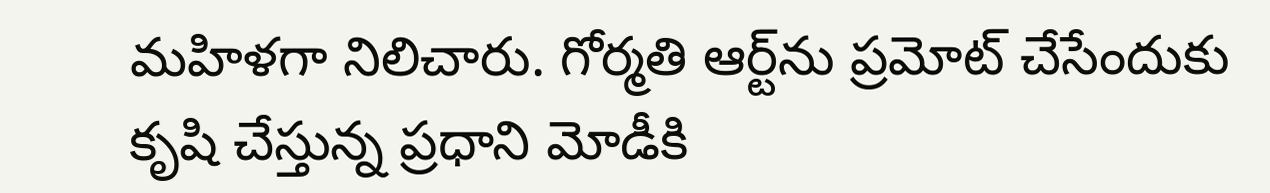మహిళగా నిలిచారు. గోర్మతి ఆర్ట్‌ను ప్రమోట్ చేసేందుకు కృషి చేస్తున్న ప్రధాని మోడీకి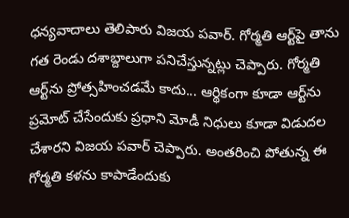ధన్యవాదాలు తెలిపారు విజయ పవార్. గోర్మతి ఆర్ట్‌‌పై తాను గత రెండు దశాబ్దాలుగా పనిచేస్తున్నట్లు చెప్పారు. గోర్మతి ఆర్ట్‌ను ప్రోత్సహించడమే కాదు... ఆర్థికంగా కూడా ఆర్ట్‌ను ప్రమోట్ చేసేందుకు ప్రధాని మోడీ నిధులు కూడా విడుదల చేశారని విజయ పవార్ చెప్పారు. అంతరించి పోతున్న ఈ గోర్మతి కళను కాపాడేందుకు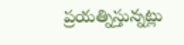ప్రయత్నిస్తున్నట్లు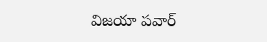విజయా పవార్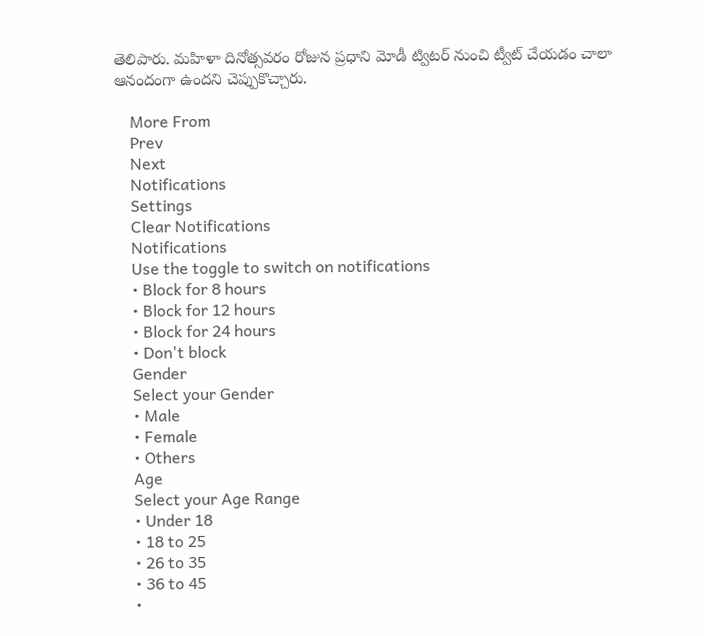తెలిపారు. మహిళా దినోత్సవరం రోజున ప్రధాని మోడీ ట్విటర్ నుంచి ట్వీట్ చేయడం చాలా ఆనందంగా ఉందని చెప్పుకొచ్చారు.

    More From
    Prev
    Next
    Notifications
    Settings
    Clear Notifications
    Notifications
    Use the toggle to switch on notifications
    • Block for 8 hours
    • Block for 12 hours
    • Block for 24 hours
    • Don't block
    Gender
    Select your Gender
    • Male
    • Female
    • Others
    Age
    Select your Age Range
    • Under 18
    • 18 to 25
    • 26 to 35
    • 36 to 45
    •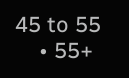45 to 55
    • 55+